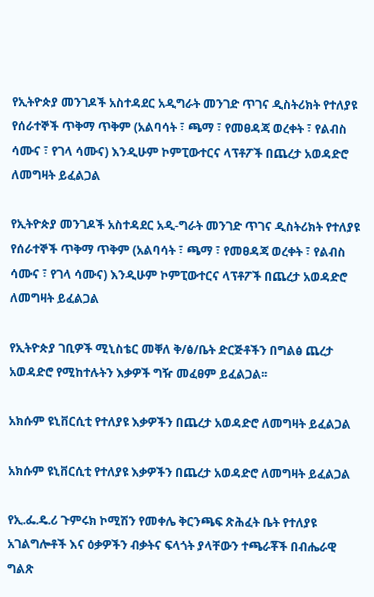የኢትዮጵያ መንገዶች አስተዳደር አዲግራት መንገድ ጥገና ዲስትሪክት የተለያዩ የሰራተኞች ጥቅማ ጥቅም (አልባሳት ፣ ጫማ ፣ የመፀዳጃ ወረቀት ፣ የልብስ ሳሙና ፣ የገላ ሳሙና) እንዲሁም ኮምፒውተርና ላፕቶፖች በጨረታ አወዳድሮ ለመግዛት ይፈልጋል

የኢትዮጵያ መንገዶች አስተዳደር አዲ-ግራት መንገድ ጥገና ዲስትሪክት የተለያዩ የሰራተኞች ጥቅማ ጥቅም (አልባሳት ፣ ጫማ ፣ የመፀዳጃ ወረቀት ፣ የልብስ ሳሙና ፣ የገላ ሳሙና) እንዲሁም ኮምፒውተርና ላፕቶፖች በጨረታ አወዳድሮ ለመግዛት ይፈልጋል

የኢትዮጵያ ገቢዎች ሚኒስቴር መቐለ ቅ/ፅ/ቤት ድርጅቶችን በግልፅ ጨረታ አወዳድሮ የሚከተሉትን እቃዎች ግዥ መፈፀም ይፈልጋል፡፡

አክሱም ዩኒቨርሲቲ የተለያዩ እቃዎችን በጨረታ አወዳድሮ ለመግዛት ይፈልጋል

አክሱም ዩኒቨርሲቲ የተለያዩ እቃዎችን በጨረታ አወዳድሮ ለመግዛት ይፈልጋል

የኢ.ፌ.ዴ.ሪ ጉምሩክ ኮሚሽን የመቀሌ ቅርንጫፍ ጽሕፈት ቤት የተለያዩ አገልግሎቶች እና ዕቃዎችን ብቃትና ፍላጎት ያላቸውን ተጫራቾች በብሔራዊ ግልጽ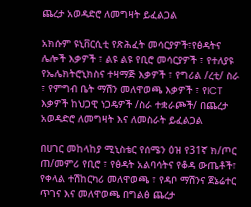ጨረታ አወዳድሮ ለመግዛት ይፈልጋል

አክሱም ዩኒቨርሲቲ የጽሕፈት መሳርያዎች፣የፅዳትና ሌሎች እቃዎች ፣ ልዩ ልዩ የቢሮ መሳርያዎች ፣ የተለያዩ የኤሌክትሮኒክስና ተዛማጅ እቃዎች ፣ የግሪል /ረቲ/ ስራ ፣ የምግብ ቤት ማሽን መለዋወጫ እቃዎች ፣ የICT እቃዎች ከህጋዊ ነጋዴዎች /ስራ ተቋራጮች/ በጨረታ አወዳድሮ ለመግዛት እና ለመስራት ይፈልጋል

በሀገር መከላከያ ሚኒስቴር የሰሜን ዕዝ የ31ኛ ክ/ጦር ጠ/መምሪ የቢሮ ፣ የፅዳት አልባሳትና የቆዳ ውጤቶች፣ የቀላል ተሽከርካሪ መለዋወጫ ፣ የዳቦ ማሽንና ጀኔሬተር ጥገና እና መለዋወጫ በግልፅ ጨረታ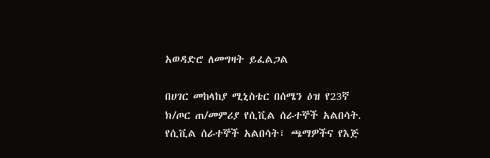አወዳድሮ ለመግዛት ይፈልጋል

በሀገር መከላከያ ሚኒስቴር በሰሜን ዕዝ የ23ኛ ክ/ጦር ጠ/መምሪያ የሲቪል ሰራተኞች አልበሳት. የሲቪል ሰራተኞች አልበሳት፣ ጫማዎችና የእጅ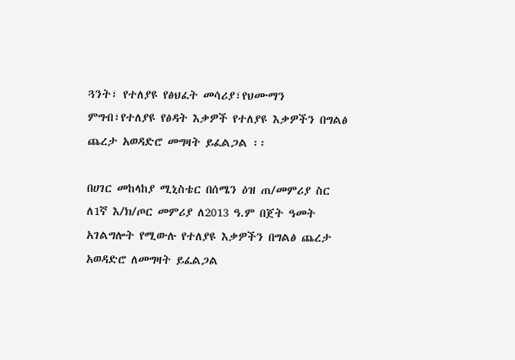ጓንት፣ የተለያዩ የፅህፈት መሳሪያ፣የህሙማን ምግብ፣የተለያዩ የፅዳት እቃዎች የተለያዩ እቃዎችን በግልፅ ጨረታ አወዳድሮ መግዛት ይፈልጋል ፡፡

በሀገር መከላከያ ሚኒስቴር በሰሜን ዕዝ ጠ/መምሪያ ስር ለ1ኛ እ/ክ/ጦር መምሪያ ለ2013 ዓ.ም በጀት ዓመት አገልግሎት የሚውሉ የተለያዩ እቃዎችን በግልፅ ጨረታ አወዳድሮ ለመግዛት ይፈልጋል